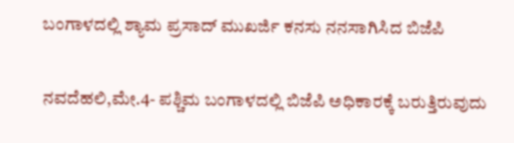ಬಂಗಾಳದಲ್ಲಿ ಶ್ಯಾಮ ಪ್ರಸಾದ್‌ ಮುಖರ್ಜಿ ಕನಸು ನನಸಾಗಿಸಿದ ಬಿಜೆಪಿ

ನವದೆಹಲಿ,ಮೇ.4- ಪಶ್ಚಿಮ ಬಂಗಾಳದಲ್ಲಿ ಬಿಜೆಪಿ ಅಧಿಕಾರಕ್ಕೆ ಬರುತ್ತಿರುವುದು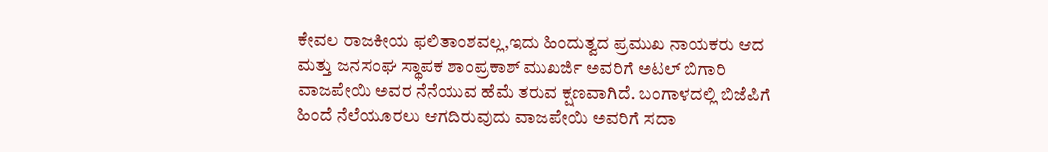ಕೇವಲ ರಾಜಕೀಯ ಫಲಿತಾಂಶವಲ್ಲ,ಇದು ಹಿಂದುತ್ವದ ಪ್ರಮುಖ ನಾಯಕರು ಆದ ಮತ್ತು ಜನಸಂಘ ಸ್ಥಾಪಕ ಶಾಂಪ್ರಕಾಶ್‌ ಮುಖರ್ಜಿ ಅವರಿಗೆ ಅಟಲ್‌ ಬಿಗಾರಿ ವಾಜಪೇಯಿ ಅವರ ನೆನೆಯುವ ಹೆಮೆ ತರುವ ಕ್ಷಣವಾಗಿದೆ. ಬಂಗಾಳದಲ್ಲಿ ಬಿಜೆಪಿಗೆ ಹಿಂದೆ ನೆಲೆಯೂರಲು ಆಗದಿರುವುದು ವಾಜಪೇಯಿ ಅವರಿಗೆ ಸದಾ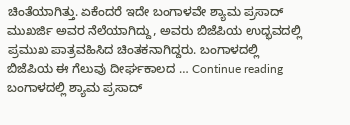ಚಿಂತೆಯಾಗಿತ್ತು. ಏಕೆಂದರೆ ಇದೇ ಬಂಗಾಳವೇ ಶ್ಯಾಮ ಪ್ರಸಾದ್‌ ಮುಖರ್ಜಿ ಅವರ ನೆಲೆಯಾಗಿದ್ದು, ಅವರು ಬಿಜೆಪಿಯ ಉದ್ಭವದಲ್ಲಿ ಪ್ರಮುಖ ಪಾತ್ರವಹಿಸಿದ ಚಿಂತಕನಾಗಿದ್ದರು. ಬಂಗಾಳದಲ್ಲಿ ಬಿಜೆಪಿಯ ಈ ಗೆಲುವು ದೀರ್ಘಕಾಲದ … Continue reading ಬಂಗಾಳದಲ್ಲಿ ಶ್ಯಾಮ ಪ್ರಸಾದ್‌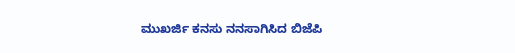ಮುಖರ್ಜಿ ಕನಸು ನನಸಾಗಿಸಿದ ಬಿಜೆಪಿ